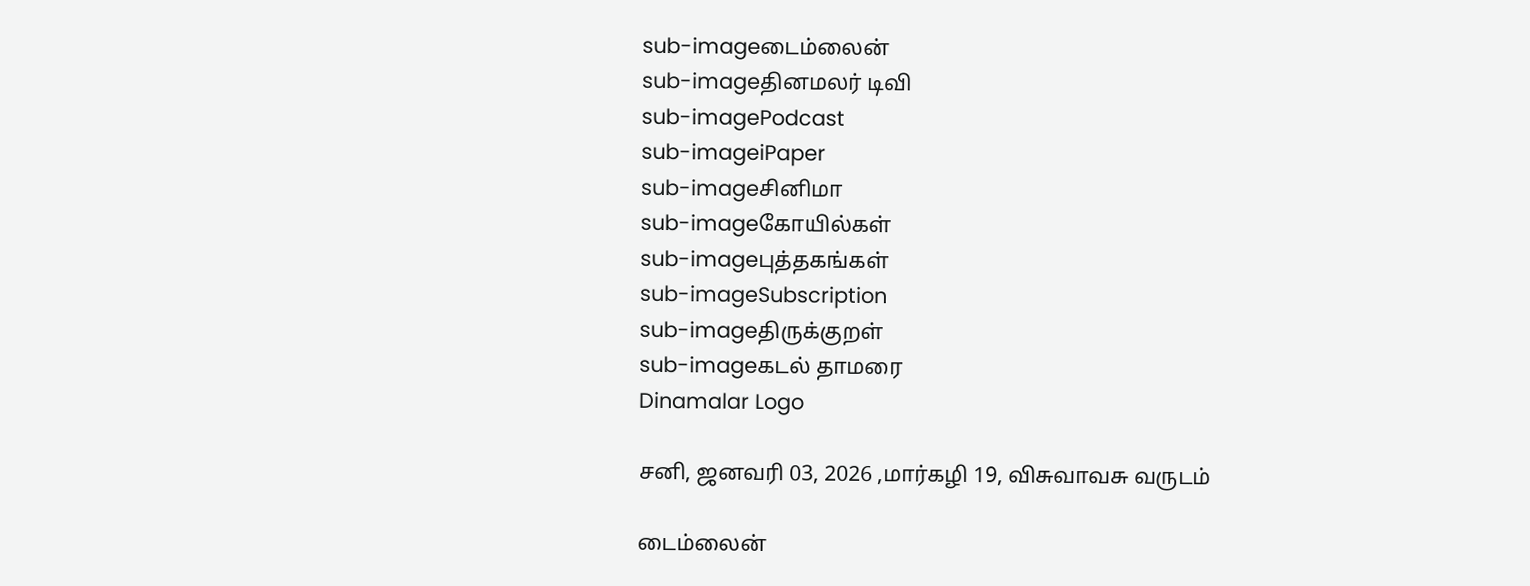sub-imageடைம்லைன்
sub-imageதினமலர் டிவி
sub-imagePodcast
sub-imageiPaper
sub-imageசினிமா
sub-imageகோயில்கள்
sub-imageபுத்தகங்கள்
sub-imageSubscription
sub-imageதிருக்குறள்
sub-imageகடல் தாமரை
Dinamalar Logo

சனி, ஜனவரி 03, 2026 ,மார்கழி 19, விசுவாவசு வருடம்

டைம்லைன்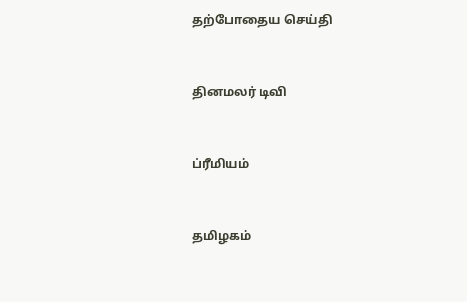தற்போதைய செய்தி


தினமலர் டிவி


ப்ரீமியம்


தமிழகம்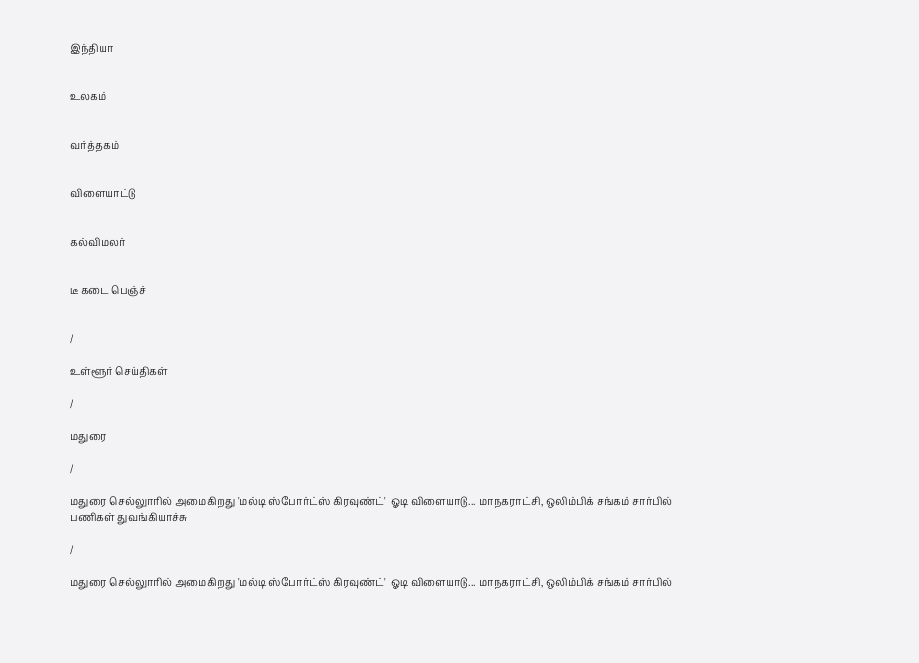இந்தியா


உலகம்


வர்த்தகம்


விளையாட்டு


கல்விமலர்


டீ கடை பெஞ்ச்


/

உள்ளூர் செய்திகள்

/

மதுரை

/

மதுரை செல்லுாரில் அமைகிறது 'மல்டி ஸ்போர்ட்ஸ் கிரவுண்ட்'  ஓடி விளையாடு... மாநகராட்சி, ஒலிம்பிக் சங்கம் சார்பில் பணிகள் துவங்கியாச்சு

/

மதுரை செல்லுாரில் அமைகிறது 'மல்டி ஸ்போர்ட்ஸ் கிரவுண்ட்'  ஓடி விளையாடு... மாநகராட்சி, ஒலிம்பிக் சங்கம் சார்பில்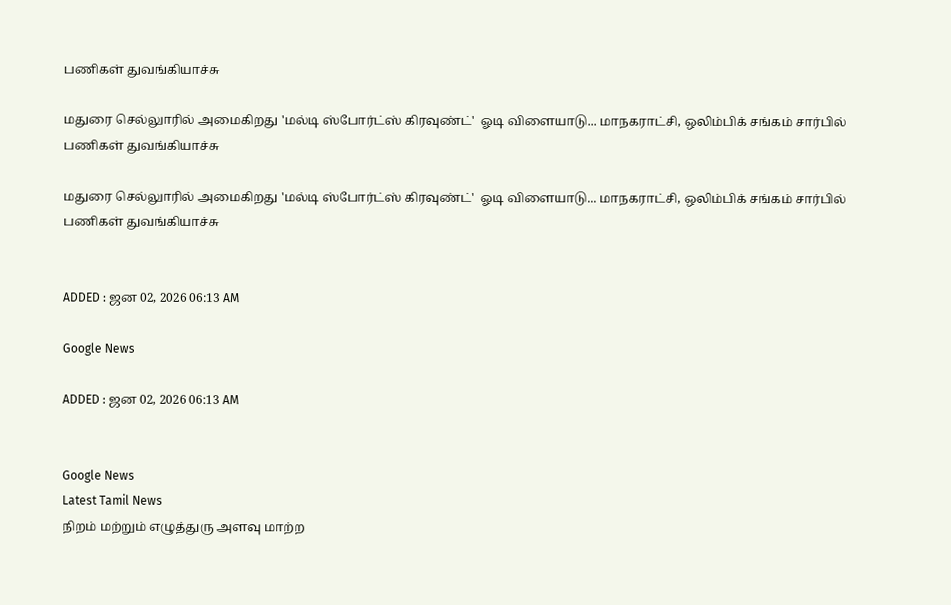பணிகள் துவங்கியாச்சு

மதுரை செல்லுாரில் அமைகிறது 'மல்டி ஸ்போர்ட்ஸ் கிரவுண்ட்'  ஓடி விளையாடு... மாநகராட்சி, ஒலிம்பிக் சங்கம் சார்பில் பணிகள் துவங்கியாச்சு

மதுரை செல்லுாரில் அமைகிறது 'மல்டி ஸ்போர்ட்ஸ் கிரவுண்ட்'  ஓடி விளையாடு... மாநகராட்சி, ஒலிம்பிக் சங்கம் சார்பில் பணிகள் துவங்கியாச்சு


ADDED : ஜன 02, 2026 06:13 AM

Google News

ADDED : ஜன 02, 2026 06:13 AM


Google News
Latest Tamil News
நிறம் மற்றும் எழுத்துரு அளவு மாற்ற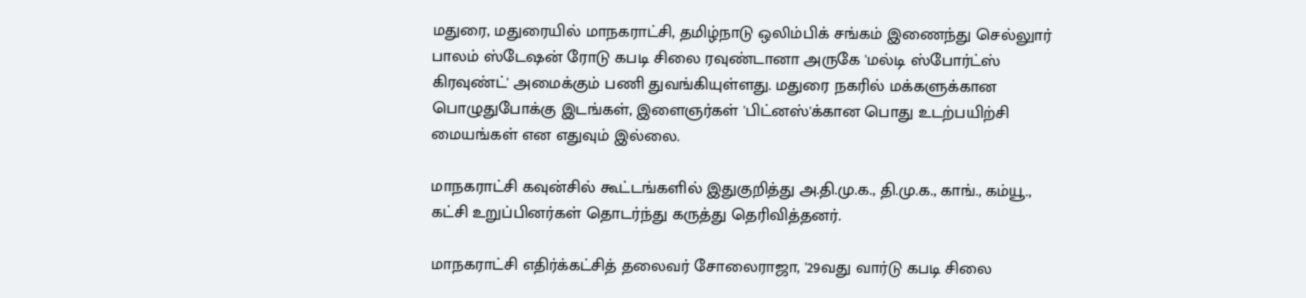மதுரை, மதுரையில் மாநகராட்சி, தமிழ்நாடு ஒலிம்பிக் சங்கம் இணைந்து செல்லுார் பாலம் ஸ்டேஷன் ரோடு கபடி சிலை ரவுண்டானா அருகே 'மல்டி ஸ்போர்ட்ஸ் கிரவுண்ட்' அமைக்கும் பணி துவங்கியுள்ளது. மதுரை நகரில் மக்களுக்கான பொழுதுபோக்கு இடங்கள், இளைஞர்கள் 'பிட்னஸ்'க்கான பொது உடற்பயிற்சி மையங்கள் என எதுவும் இல்லை.

மாநகராட்சி கவுன்சில் கூட்டங்களில் இதுகுறித்து அ.தி.மு.க., தி.மு.க., காங்., கம்யூ., கட்சி உறுப்பினர்கள் தொடர்ந்து கருத்து தெரிவித்தனர்.

மாநகராட்சி எதிர்க்கட்சித் தலைவர் சோலைராஜா, '29வது வார்டு கபடி சிலை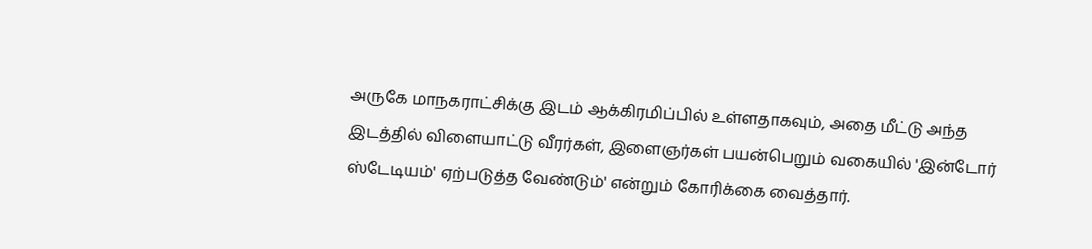அருகே மாநகராட்சிக்கு இடம் ஆக்கிரமிப்பில் உள்ளதாகவும், அதை மீட்டு அந்த இடத்தில் விளையாட்டு வீரர்கள், இளைஞர்கள் பயன்பெறும் வகையில் 'இன்டோர் ஸ்டேடியம்' ஏற்படுத்த வேண்டும்' என்றும் கோரிக்கை வைத்தார்.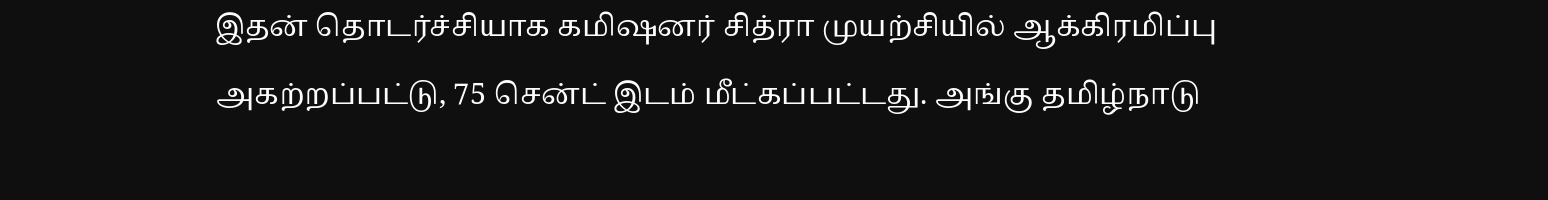இதன் தொடர்ச்சியாக கமிஷனர் சித்ரா முயற்சியில் ஆக்கிரமிப்பு அகற்றப்பட்டு, 75 சென்ட் இடம் மீட்கப்பட்டது. அங்கு தமிழ்நாடு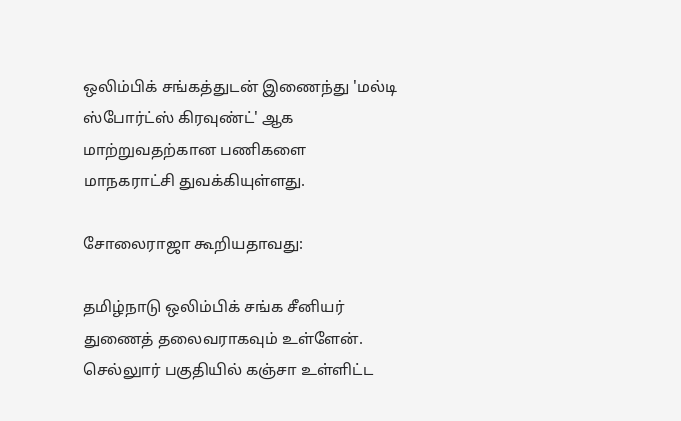ஒலிம்பிக் சங்கத்துடன் இணைந்து 'மல்டி ஸ்போர்ட்ஸ் கிரவுண்ட்' ஆக மாற்றுவதற்கான பணிகளை மாநகராட்சி துவக்கியுள்ளது.

சோலைராஜா கூறியதாவது:

தமிழ்நாடு ஒலிம்பிக் சங்க சீனியர் துணைத் தலைவராகவும் உள்ளேன். செல்லுார் பகுதியில் கஞ்சா உள்ளிட்ட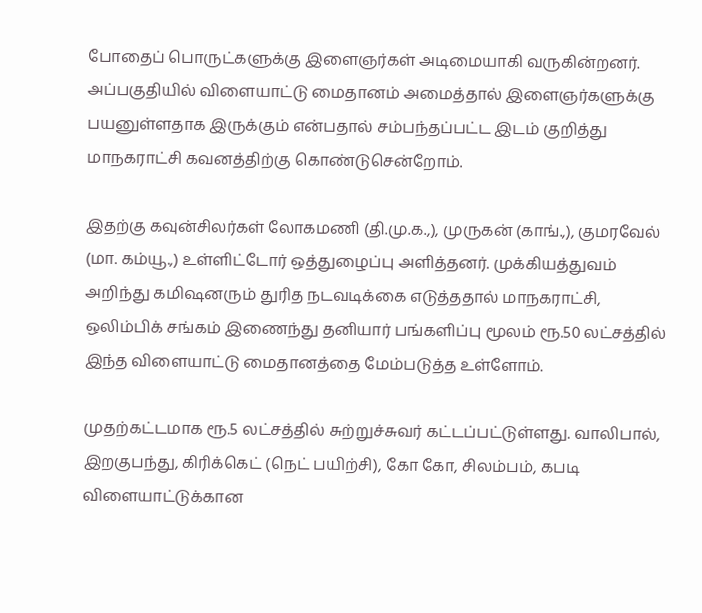போதைப் பொருட்களுக்கு இளைஞர்கள் அடிமையாகி வருகின்றனர். அப்பகுதியில் விளையாட்டு மைதானம் அமைத்தால் இளைஞர்களுக்கு பயனுள்ளதாக இருக்கும் என்பதால் சம்பந்தப்பட்ட இடம் குறித்து மாநகராட்சி கவனத்திற்கு கொண்டுசென்றோம்.

இதற்கு கவுன்சிலர்கள் லோகமணி (தி.மு.க.,), முருகன் (காங்.,), குமரவேல் (மா. கம்யூ.,) உள்ளிட்டோர் ஒத்துழைப்பு அளித்தனர். முக்கியத்துவம் அறிந்து கமிஷனரும் துரித நடவடிக்கை எடுத்ததால் மாநகராட்சி, ஒலிம்பிக் சங்கம் இணைந்து தனியார் பங்களிப்பு மூலம் ரூ.50 லட்சத்தில் இந்த விளையாட்டு மைதானத்தை மேம்படுத்த உள்ளோம்.

முதற்கட்டமாக ரூ.5 லட்சத்தில் சுற்றுச்சுவர் கட்டப்பட்டுள்ளது. வாலிபால், இறகுபந்து, கிரிக்கெட் (நெட் பயிற்சி), கோ கோ, சிலம்பம், கபடி விளையாட்டுக்கான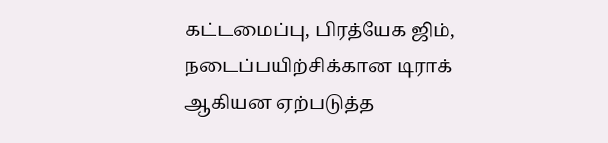கட்டமைப்பு, பிரத்யேக ஜிம், நடைப்பயிற்சிக்கான டிராக் ஆகியன ஏற்படுத்த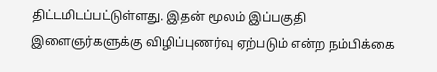திட்டமிடப்பட்டுள்ளது. இதன் மூலம் இப்பகுதி இளைஞர்களுக்கு விழிப்புணர்வு ஏற்படும் என்ற நம்பிக்கை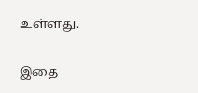உள்ளது.

இதை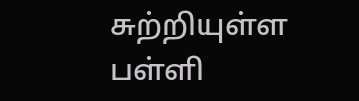சுற்றியுள்ள பள்ளி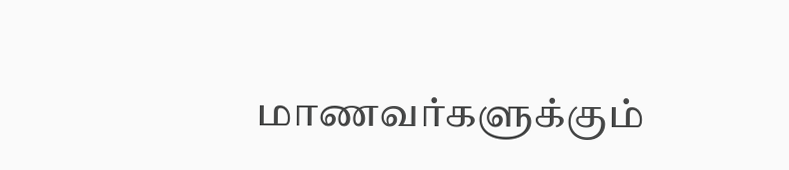மாணவர்களுக்கும்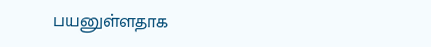பயனுள்ளதாக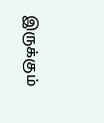இருக்கும்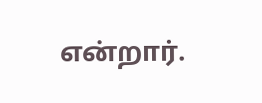என்றார்.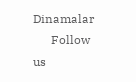Dinamalar
      Follow us